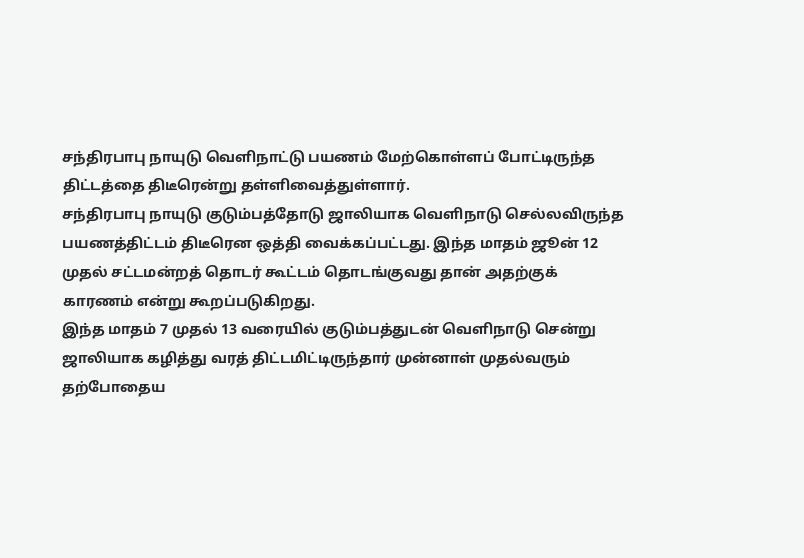சந்திரபாபு நாயுடு வெளிநாட்டு பயணம் மேற்கொள்ளப் போட்டிருந்த திட்டத்தை திடீரென்று தள்ளிவைத்துள்ளார்.
சந்திரபாபு நாயுடு குடும்பத்தோடு ஜாலியாக வெளிநாடு செல்லவிருந்த பயணத்திட்டம் திடீரென ஒத்தி வைக்கப்பட்டது. இந்த மாதம் ஜூன் 12 முதல் சட்டமன்றத் தொடர் கூட்டம் தொடங்குவது தான் அதற்குக் காரணம் என்று கூறப்படுகிறது.
இந்த மாதம் 7 முதல் 13 வரையில் குடும்பத்துடன் வெளிநாடு சென்று ஜாலியாக கழித்து வரத் திட்டமிட்டிருந்தார் முன்னாள் முதல்வரும் தற்போதைய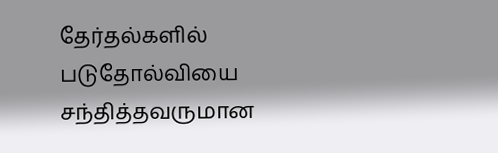தேர்தல்களில் படுதோல்வியை சந்தித்தவருமான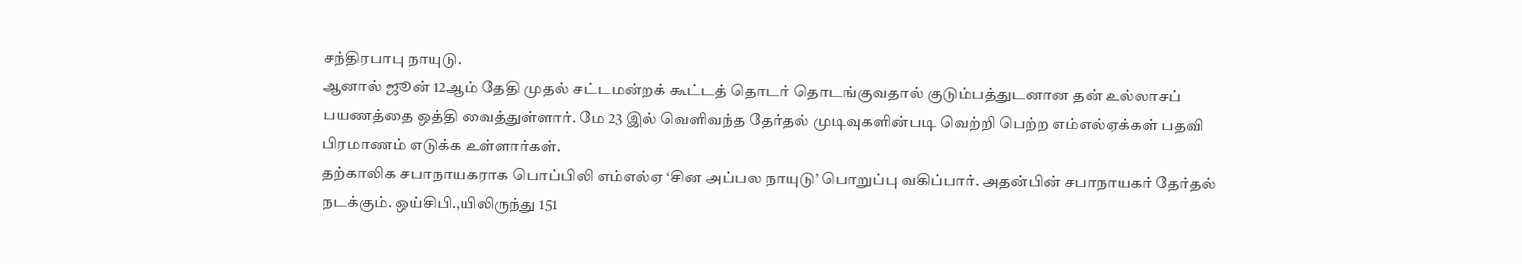சந்திரபாபு நாயுடு.
ஆனால் ஜூன் 12ஆம் தேதி முதல் சட்டமன்றக் கூட்டத் தொடர் தொடங்குவதால் குடும்பத்துடனான தன் உல்லாசப் பயணத்தை ஒத்தி வைத்துள்ளார். மே 23 இல் வெளிவந்த தேர்தல் முடிவுகளின்படி வெற்றி பெற்ற எம்எல்ஏக்கள் பதவி பிரமாணம் எடுக்க உள்ளார்கள்.
தற்காலிக சபாநாயகராக பொப்பிலி எம்எல்ஏ ‘சின அப்பல நாயுடு’ பொறுப்பு வகிப்பார். அதன்பின் சபாநாயகர் தேர்தல் நடக்கும். ஒய்சிபி.,யிலிருந்து 151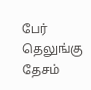பேர் தெலுங்கு தேசம்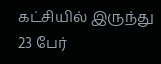கட்சியில் இருந்து 23 பேர்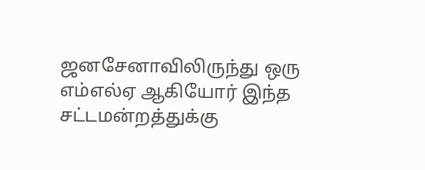ஜனசேனாவிலிருந்து ஒரு எம்எல்ஏ ஆகியோர் இந்த சட்டமன்றத்துக்கு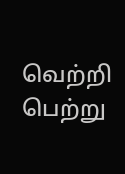வெற்றி பெற்று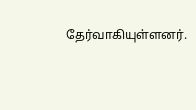தேர்வாகியுள்ளனர்.